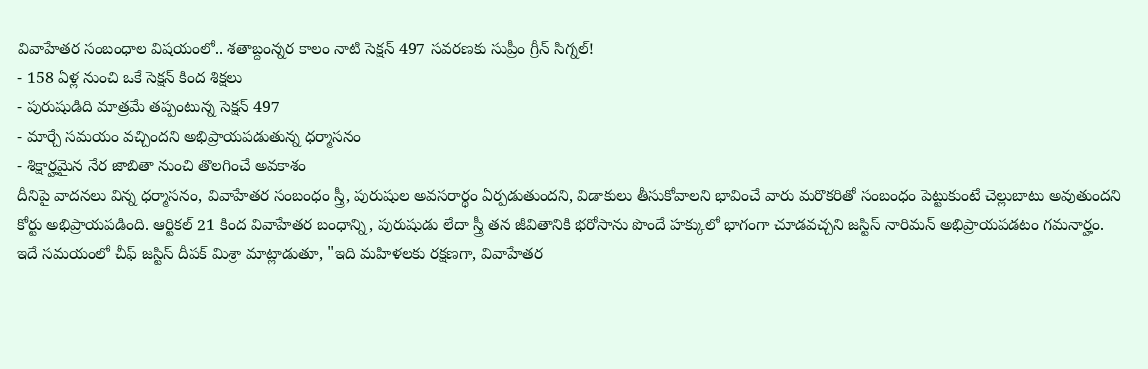వివాహేతర సంబంధాల విషయంలో.. శతాబ్దంన్నర కాలం నాటి సెక్షన్ 497 సవరణకు సుప్రీం గ్రీన్ సిగ్నల్!
- 158 ఏళ్ల నుంచి ఒకే సెక్షన్ కింద శిక్షలు
- పురుషుడిది మాత్రమే తప్పంటున్న సెక్షన్ 497
- మార్చే సమయం వచ్చిందని అభిప్రాయపడుతున్న ధర్మాసనం
- శిక్షార్హమైన నేర జాబితా నుంచి తొలగించే అవకాశం
దీనిపై వాదనలు విన్న ధర్మాసనం, వివాహేతర సంబంధం స్త్రీ, పురుషుల అవసరార్థం ఏర్పడుతుందని, విడాకులు తీసుకోవాలని భావించే వారు మరొకరితో సంబంధం పెట్టుకుంటే చెల్లుబాటు అవుతుందని కోర్టు అభిప్రాయపడింది. ఆర్టికల్ 21 కింద వివాహేతర బంధాన్ని, పురుషుడు లేదా స్త్రీ తన జీవితానికి భరోసాను పొందే హక్కులో భాగంగా చూడవచ్చని జస్టిస్ నారిమన్ అభిప్రాయపడటం గమనార్హం.
ఇదే సమయంలో చీఫ్ జస్టిస్ దీపక్ మిశ్రా మాట్లాడుతూ, "ఇది మహిళలకు రక్షణగా, వివాహేతర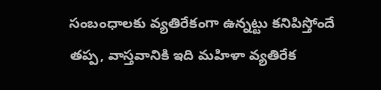సంబంధాలకు వ్యతిరేకంగా ఉన్నట్టు కనిపిస్తోందే తప్ప, వాస్తవానికి ఇది మహిళా వ్యతిరేక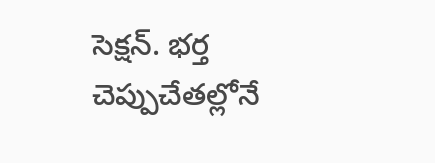సెక్షన్. భర్త చెప్పుచేతల్లోనే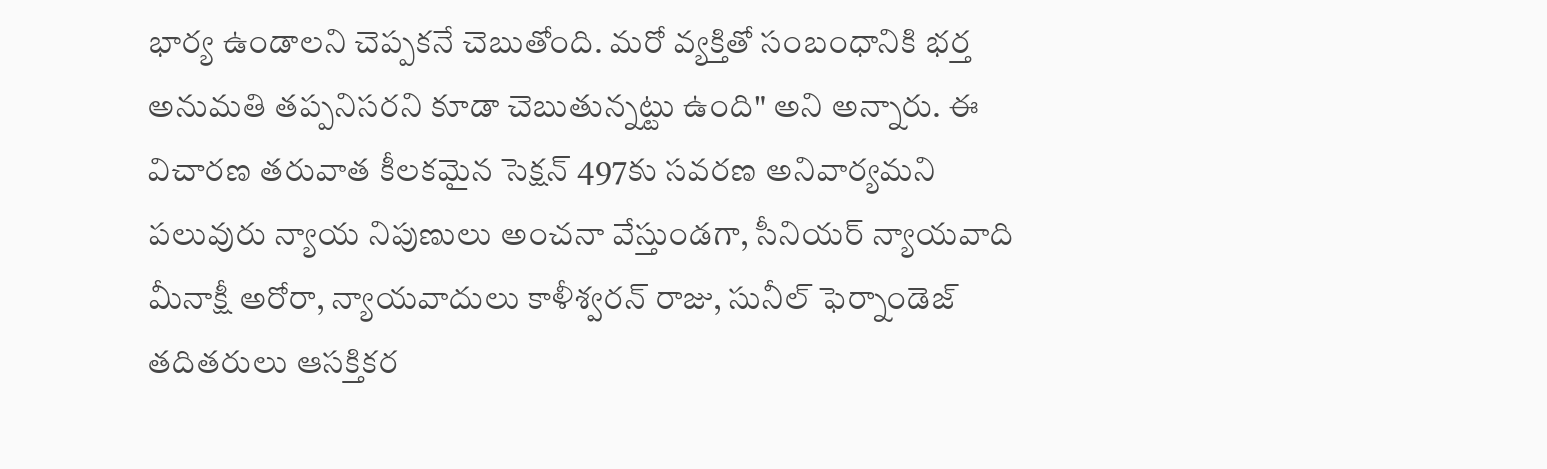భార్య ఉండాలని చెప్పకనే చెబుతోంది. మరో వ్యక్తితో సంబంధానికి భర్త అనుమతి తప్పనిసరని కూడా చెబుతున్నట్టు ఉంది" అని అన్నారు. ఈ విచారణ తరువాత కీలకమైన సెక్షన్ 497కు సవరణ అనివార్యమని పలువురు న్యాయ నిపుణులు అంచనా వేస్తుండగా, సీనియర్ న్యాయవాది మీనాక్షీ అరోరా, న్యాయవాదులు కాళీశ్వరన్ రాజు, సునీల్ ఫెర్నాండెజ్ తదితరులు ఆసక్తికర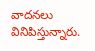వాదనలు వినిపిస్తున్నారు.